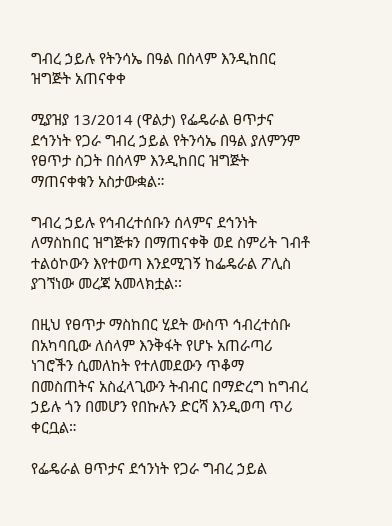ግብረ ኃይሉ የትንሳኤ በዓል በሰላም እንዲከበር ዝግጅት አጠናቀቀ

ሚያዝያ 13/2014 (ዋልታ) የፌዴራል ፀጥታና ደኅንነት የጋራ ግብረ ኃይል የትንሳኤ በዓል ያለምንም የፀጥታ ስጋት በሰላም እንዲከበር ዝግጅት ማጠናቀቁን አስታውቋል።

ግብረ ኃይሉ የኅብረተሰቡን ሰላምና ደኅንነት ለማስከበር ዝግጅቱን በማጠናቀቅ ወደ ስምሪት ገብቶ ተልዕኮውን እየተወጣ እንደሚገኝ ከፌዴራል ፖሊስ ያገኘነው መረጃ አመላክቷል፡፡

በዚህ የፀጥታ ማስከበር ሂደት ውስጥ ኅብረተሰቡ በአካባቢው ለሰላም እንቅፋት የሆኑ አጠራጣሪ ነገሮችን ሲመለከት የተለመደውን ጥቆማ በመስጠትና አስፈላጊውን ትብብር በማድረግ ከግብረ ኃይሉ ጎን በመሆን የበኩሉን ድርሻ እንዲወጣ ጥሪ ቀርቧል።

የፌዴራል ፀጥታና ደኅንነት የጋራ ግብረ ኃይል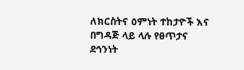ለክርስትና ዕምነት ተከታዮች እና በግዳጅ ላይ ላሉ የፀጥታና ደኅንነት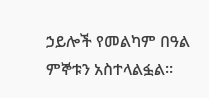ኃይሎች የመልካም በዓል ምኞቱን አስተላልፏል።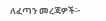ለፈጣን መረጃዎች፦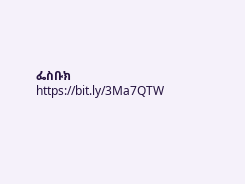ፌስቡክ https://bit.ly/3Ma7QTW